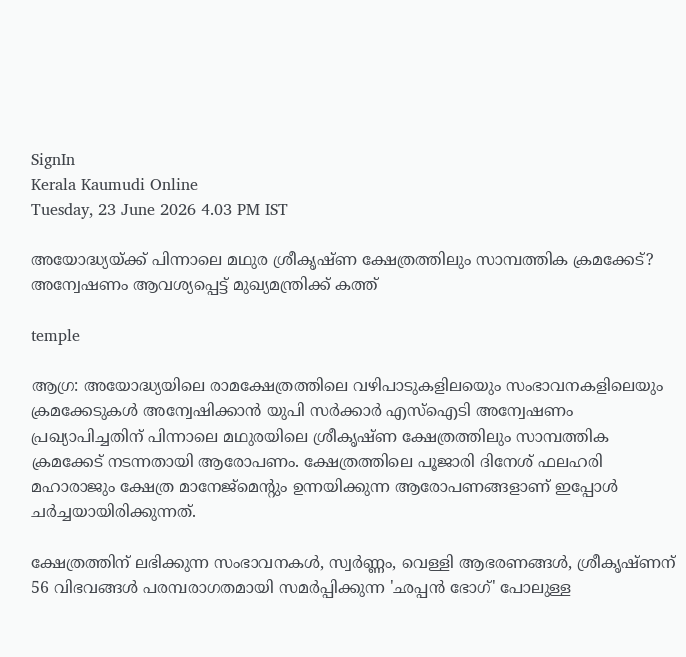SignIn
Kerala Kaumudi Online
Tuesday, 23 June 2026 4.03 PM IST

അയോദ്ധ്യയ്ക്ക് പിന്നാലെ മഥുര ശ്രീകൃഷ്ണ ക്ഷേത്രത്തിലും സാമ്പത്തിക ക്രമക്കേട്? അന്വേഷണം ആവശ്യപ്പെട്ട് മുഖ്യമന്ത്രിക്ക് കത്ത്

temple

ആഗ്ര: അയോദ്ധ്യയിലെ രാമക്ഷേത്രത്തിലെ വഴിപാടുകളിലയെും സംഭാവനകളിലെയും ക്രമക്കേടുകൾ അന്വേഷിക്കാൻ യുപി സർക്കാർ എസ്‌ഐടി അന്വേഷണം പ്രഖ്യാപിച്ചതിന് പിന്നാലെ മഥുരയിലെ ശ്രീകൃഷ്ണ ക്ഷേത്രത്തിലും സാമ്പത്തിക ക്രമക്കേട് നടന്നതായി ആരോപണം. ക്ഷേത്രത്തിലെ പൂജാരി ദിനേശ് ഫലഹരി മഹാരാജും ക്ഷേത്ര മാനേജ്‌മെന്റും ഉന്നയിക്കുന്ന ആരോപണങ്ങളാണ് ഇപ്പോൾ ചർച്ചയായിരിക്കുന്നത്.

ക്ഷേത്രത്തിന് ലഭിക്കുന്ന സംഭാവനകൾ, സ്വർണ്ണം, വെള്ളി ആഭരണങ്ങൾ, ശ്രീകൃഷ്ണന് 56 വിഭവങ്ങൾ പരമ്പരാഗതമായി സമർപ്പിക്കുന്ന 'ഛപ്പൻ ഭോഗ്' പോലുള്ള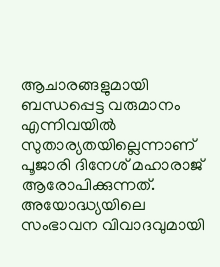ആചാരങ്ങളുമായി ബന്ധപ്പെട്ട വരുമാനം എന്നിവയിൽ സുതാര്യതയില്ലെന്നാണ് പൂജാരി ദിനേശ് മഹാരാജ് ആരോപിക്കുന്നത്. അയോദ്ധ്യയിലെ സംഭാവന വിവാദവുമായി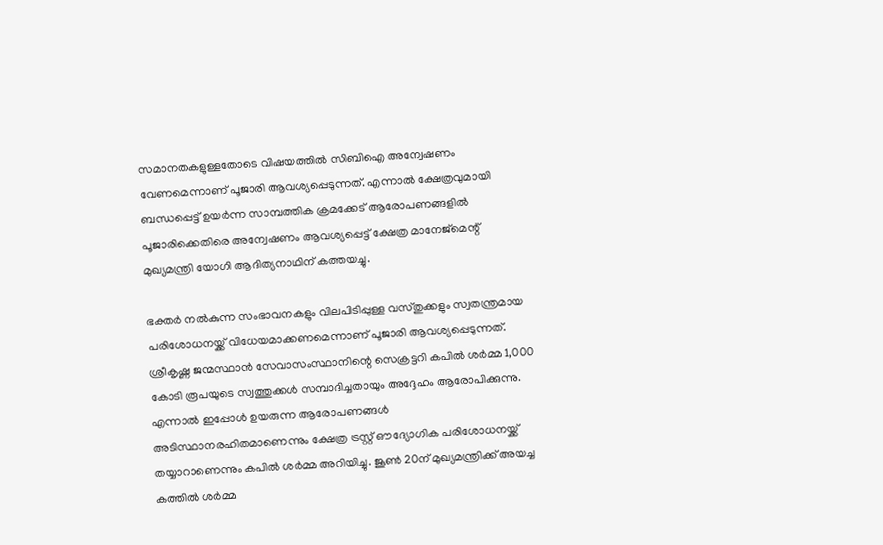സമാനതകളുള്ളതോടെ വിഷയത്തിൽ സിബിഐ അന്വേഷണം വേണമെന്നാണ് പൂജാരി ആവശ്യപ്പെടുന്നത്. എന്നാൽ ക്ഷേത്രവുമായി ബന്ധപ്പെട്ട് ഉയർന്ന സാമ്പത്തിക ക്രമക്കേട് ആരോപണങ്ങളിൽ പൂജാരിക്കെതിരെ അന്വേഷണം ആവശ്യപ്പെട്ട് ക്ഷേത്ര മാനേജ്‌മെന്റ് മുഖ്യമന്ത്രി യോഗി ആദിത്യനാഥിന് കത്തയച്ചു.

ഭക്തർ നൽകുന്ന സംഭാവനകളും വിലപിടിപ്പുള്ള വസ്തുക്കളും സ്വതന്ത്രമായ പരിശോധനയ്ക്ക് വിധേയമാക്കണമെന്നാണ് പൂജാരി ആവശ്യപ്പെടുന്നത്. ശ്രീകൃഷ്ണ ജന്മസ്ഥാൻ സേവാസംസ്ഥാനിന്റെ സെക്രട്ടറി കപിൽ ശർമ്മ 1,000 കോടി രൂപയുടെ സ്വത്തുക്കൾ സമ്പാദിച്ചതായും അദ്ദേഹം ആരോപിക്കുന്നു. എന്നാൽ ഇപ്പോൾ ഉയരുന്ന ആരോപണങ്ങൾ അടിസ്ഥാനരഹിതമാണെന്നും ക്ഷേത്ര ട്രസ്റ്റ് ഔദ്യോഗിക പരിശോധനയ്ക്ക് തയ്യാറാണെന്നും കപിൽ ശർമ്മ അറിയിച്ചു. ജൂൺ 20ന് മുഖ്യമന്ത്രിക്ക് അയച്ച കത്തിൽ ശർമ്മ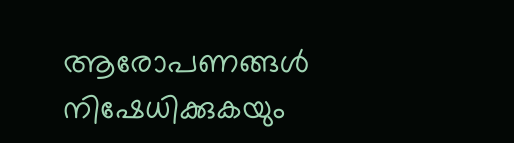ആരോപണങ്ങൾ നിഷേധിക്കുകയും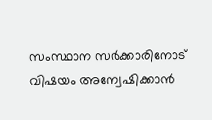സംസ്ഥാന സർക്കാരിനോട് വിഷയം അന്വേഷിക്കാൻ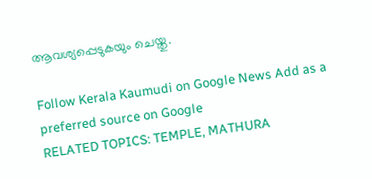ആവശ്യപ്പെടുകയും ചെയ്തു.

Follow Kerala Kaumudi on Google News Add as a preferred source on Google
RELATED TOPICS: TEMPLE, MATHURA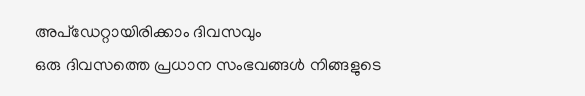അപ്ഡേറ്റായിരിക്കാം ദിവസവും
ഒരു ദിവസത്തെ പ്രധാന സംഭവങ്ങൾ നിങ്ങളുടെ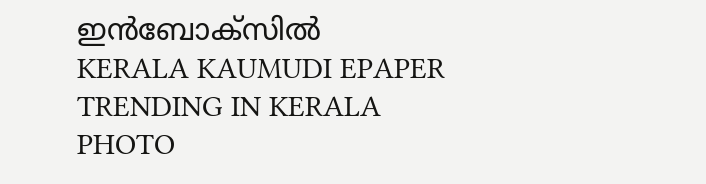ഇൻബോക്സിൽ
KERALA KAUMUDI EPAPER
TRENDING IN KERALA
PHOTO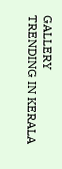GALLERY
TRENDING IN KERALA